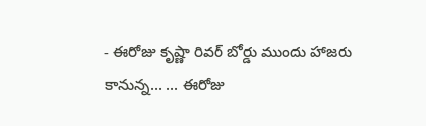- ఈరోజు కృష్ణా రివర్ బోర్డు ముందు హాజరు కానున్న... ... ఈరోజు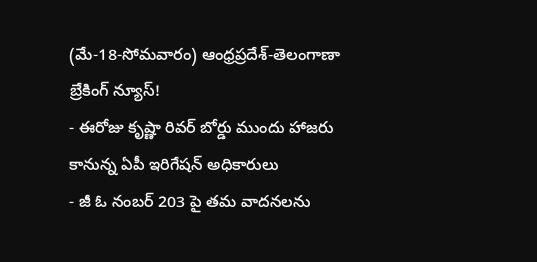(మే-18-సోమవారం) ఆంధ్రప్రదేశ్-తెలంగాణా బ్రేకింగ్ న్యూస్!
- ఈరోజు కృష్ణా రివర్ బోర్డు ముందు హాజరు కానున్న ఏపీ ఇరిగేషన్ అధికారులు
- జీ ఓ నంబర్ 203 పై తమ వాదనలను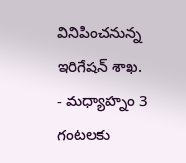వినిపించనున్న ఇరిగేషన్ శాఖ.
- మధ్యాహ్నం 3 గంటలకు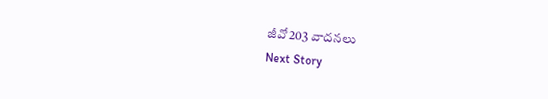జీవో203 వాదనలు
Next Story